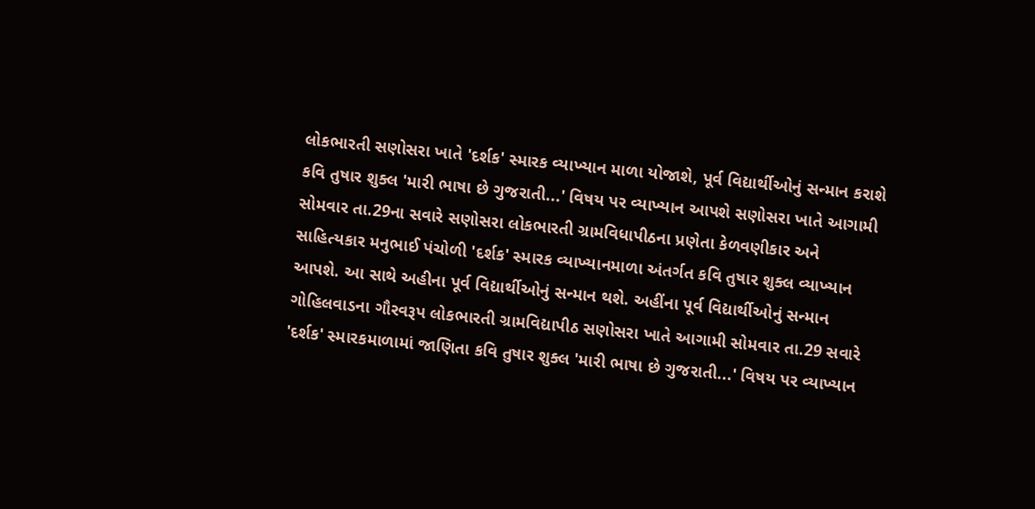લોકભારતી સણોસરા ખાતે 'દર્શક' સ્મારક વ્યાખ્યાન માળા યોજાશે, પૂર્વ વિદ્યાર્થીઓનું સન્માન કરાશે કવિ તુષાર શુક્લ 'મારી ભાષા છે ગુજરાતી...' વિષય પર વ્યાખ્યાન આપશે સણોસરા ખાતે આગામી સોમવાર તા.29ના સવારે સણોસરા લોકભારતી ગ્રામવિધાપીઠના પ્રણેતા કેળવણીકાર અને સાહિત્યકાર મનુભાઈ પંચોળી 'દર્શક' સ્મારક વ્યાખ્યાનમાળા અંતર્ગત કવિ તુષાર શુક્લ વ્યાખ્યાન આપશે. આ સાથે અહીના પૂર્વ વિદ્યાર્થીઓનું સન્‍માન થશે. અહીંના પૂર્વ વિદ્યાર્થીઓનું સન્માન ગોહિલવાડના ગૌરવરૂપ લોકભારતી ગ્રામવિદ્યાપીઠ સણોસરા ખાતે આગામી સોમવાર તા.29 સવારે 'દર્શક' સ્મારકમાળામાં જાણિતા કવિ તુષાર શુક્લ 'મારી ભાષા છે ગુજરાતી...' વિષય પર વ્યાખ્યાન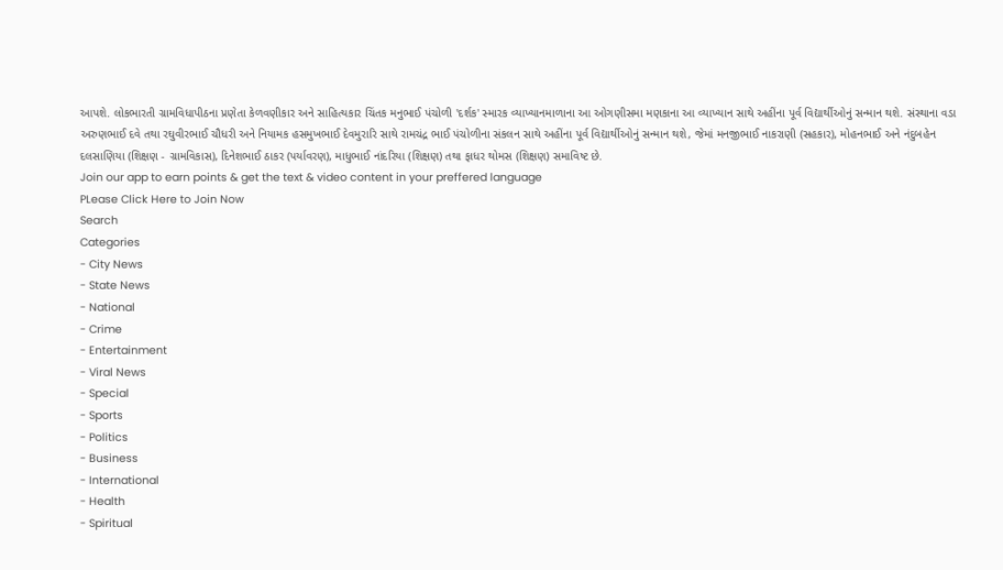આપશે. લોકભારતી ગ્રામવિધાપીઠના પ્રણેતા કેળવણીકાર અને સાહિત્યકાર ચિંતક મનુભાઈ પંચોળી 'દર્શક' સ્મારક વ્યાખ્યાનમાળાના આ ઓગણીસમા મણકાના આ વ્યાખ્યાન સાથે અહીંના પૂર્વ વિદ્યાર્થીઓનું સન્માન થશે. સંસ્થાના વડા અરુણભાઈ દવે તથા રઘુવીરભાઈ ચૌધરી અને નિયામક હસમુખભાઈ દેવમુરારિ સાથે રામચંદ્ર ભાઈ પંચોળીના સંકલન સાથે અહીંના પૂર્વ વિદ્યાર્થીઓનું સન્માન થશે, જેમાં મનજીભાઈ નાકરાણી (સહકાર), મોહનભાઈ અને નંદુબહેન દલસાણિયા (શિક્ષણ - ગ્રામવિકાસ), દિનેશભાઈ ઠાકર (પર્યાવરણ), માધુભાઈ નાંદરિયા (શિક્ષણ) તથા ફાધર થોમસ (શિક્ષણ) સમાવિષ્ટ છે.
Join our app to earn points & get the text & video content in your preffered language
PLease Click Here to Join Now
Search
Categories
- City News
- State News
- National
- Crime
- Entertainment
- Viral News
- Special
- Sports
- Politics
- Business
- International
- Health
- Spiritual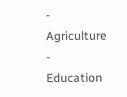- Agriculture
- Education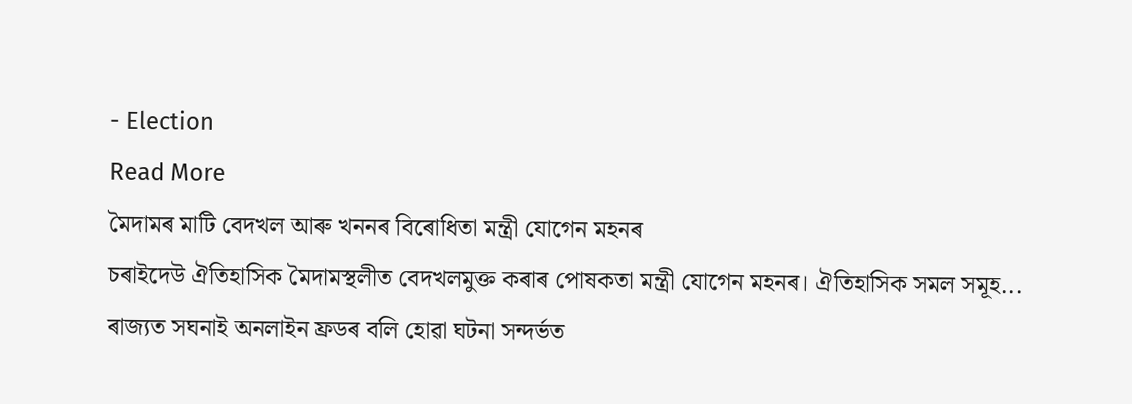- Election
Read More
মৈদামৰ মাটি বেদখল আৰু খননৰ বিৰোধিতা মন্ত্ৰী যোগেন মহনৰ
চৰাইদেউ ঐতিহাসিক মৈদামস্থলীত বেদখলমুক্ত কৰাৰ পোষকতা মন্ত্ৰী যোগেন মহনৰ। ঐতিহাসিক সমল সমূহ...
ৰাজ্যত সঘনাই অনলাইন ফ্ৰডৰ বলি হোৱা ঘটনা সন্দৰ্ভত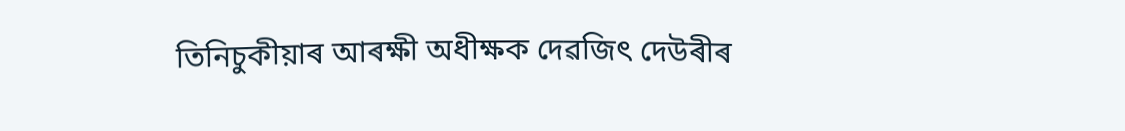তিনিচুকীয়াৰ আৰক্ষী অধীক্ষক দেৱজিৎ দেউৰীৰ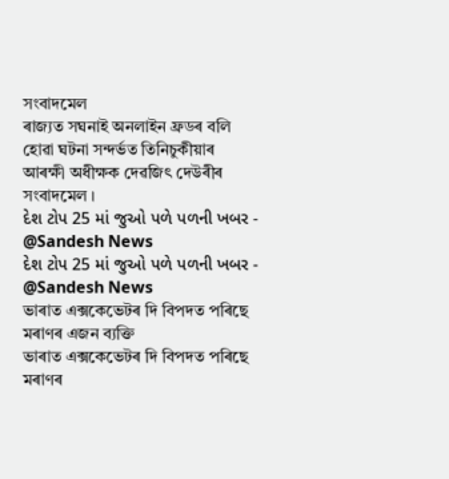সংবাদমেল
ৰাজ্যত সঘনাই অনলাইন ফ্ৰডৰ বলি হোৱা ঘটনা সন্দৰ্ভত তিনিচুকীয়াৰ আৰক্ষী অধীক্ষক দেৱজিৎ দেউৰীৰ সংবাদমেল ।
દેશ ટોપ 25 માં જુઓ પળે પળની ખબર - @Sandesh News
દેશ ટોપ 25 માં જુઓ પળે પળની ખબર - @Sandesh News
ভাৰাত এক্সকেভেটৰ দি বিপদত পৰিছে মৰাণৰ এজন ব্যক্তি
ভাৰাত এক্সকেভেটৰ দি বিপদত পৰিছে মৰাণৰ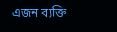এজন ব্যক্তি